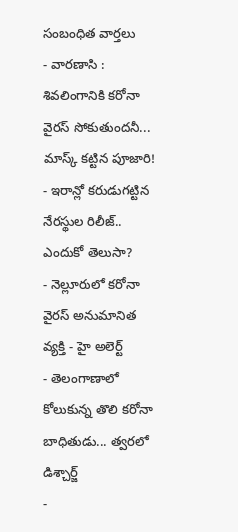సంబంధిత వార్తలు
- వారణాసి : శివలింగానికి కరోనా వైరస్ సోకుతుందనీ... మాస్క్ కట్టిన పూజారి!
- ఇరాన్లో కరుడుగట్టిన నేరస్థుల రిలీజ్.. ఎందుకో తెలుసా?
- నెల్లూరులో కరోనా వైరస్ అనుమానిత వ్యక్తి - హై అలెర్ట్
- తెలంగాణాలో కోలుకున్న తొలి కరోనా బాధితుడు... త్వరలో డిశ్చార్జ్
-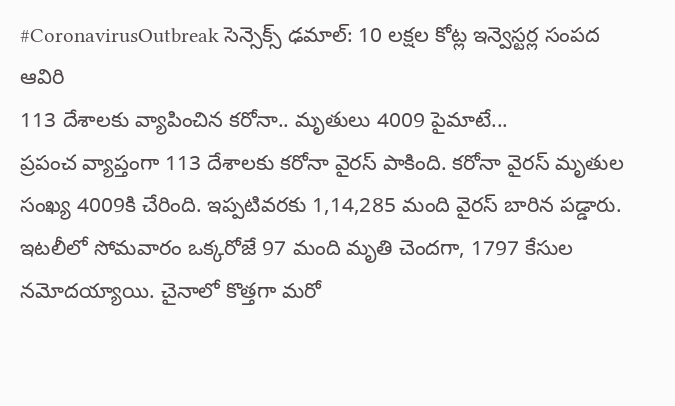#CoronavirusOutbreak సెన్సెక్స్ ఢమాల్: 10 లక్షల కోట్ల ఇన్వెస్టర్ల సంపద ఆవిరి
113 దేశాలకు వ్యాపించిన కరోనా.. మృతులు 4009 పైమాటే...
ప్రపంచ వ్యాప్తంగా 113 దేశాలకు కరోనా వైరస్ పాకింది. కరోనా వైరస్ మృతుల సంఖ్య 4009కి చేరింది. ఇప్పటివరకు 1,14,285 మంది వైరస్ బారిన పడ్డారు. ఇటలీలో సోమవారం ఒక్కరోజే 97 మంది మృతి చెందగా, 1797 కేసుల నమోదయ్యాయి. చైనాలో కొత్తగా మరో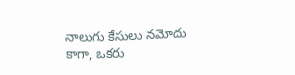నాలుగు కేసులు నమోదు కాగా, ఒకరు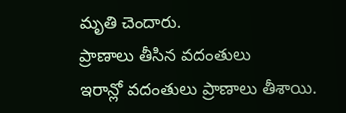మృతి చెందారు.
ప్రాణాలు తీసిన వదంతులు
ఇరాన్లో వదంతులు ప్రాణాలు తీశాయి.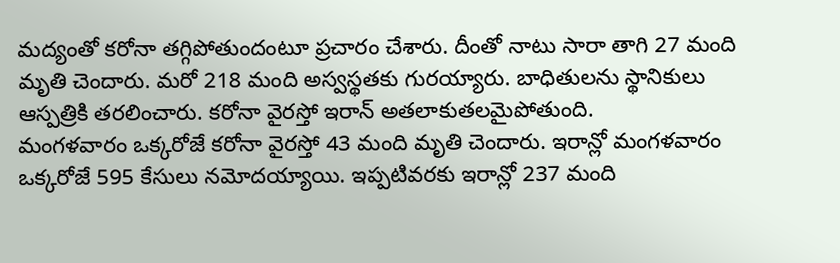మద్యంతో కరోనా తగ్గిపోతుందంటూ ప్రచారం చేశారు. దీంతో నాటు సారా తాగి 27 మంది మృతి చెందారు. మరో 218 మంది అస్వస్థతకు గురయ్యారు. బాధితులను స్థానికులు ఆస్పత్రికి తరలించారు. కరోనా వైరస్తో ఇరాన్ అతలాకుతలమైపోతుంది.
మంగళవారం ఒక్కరోజే కరోనా వైరస్తో 43 మంది మృతి చెందారు. ఇరాన్లో మంగళవారం ఒక్కరోజే 595 కేసులు నమోదయ్యాయి. ఇప్పటివరకు ఇరాన్లో 237 మంది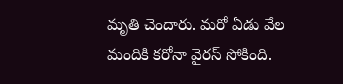మృతి చెందారు. మరో ఏడు వేల మందికి కరోనా వైరస్ సోకింది.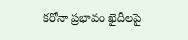కరోనా ప్రభావం ఖైదీలపై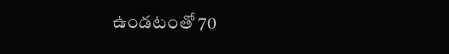ఉండటంతో 70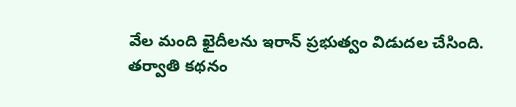వేల మంది ఖైదీలను ఇరాన్ ప్రభుత్వం విడుదల చేసింది.
తర్వాతి కథనం